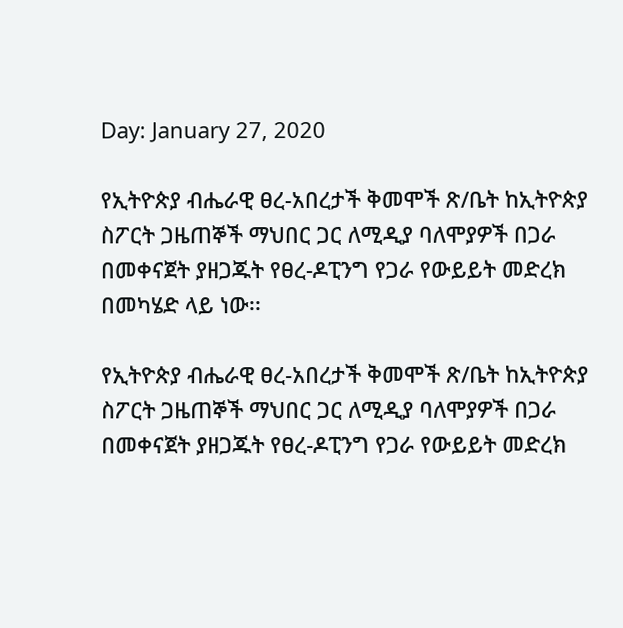Day: January 27, 2020

የኢትዮጵያ ብሔራዊ ፀረ-አበረታች ቅመሞች ጽ/ቤት ከኢትዮጵያ ስፖርት ጋዜጠኞች ማህበር ጋር ለሚዲያ ባለሞያዎች በጋራ በመቀናጀት ያዘጋጁት የፀረ-ዶፒንግ የጋራ የውይይት መድረክ በመካሄድ ላይ ነው፡፡

የኢትዮጵያ ብሔራዊ ፀረ-አበረታች ቅመሞች ጽ/ቤት ከኢትዮጵያ ስፖርት ጋዜጠኞች ማህበር ጋር ለሚዲያ ባለሞያዎች በጋራ በመቀናጀት ያዘጋጁት የፀረ-ዶፒንግ የጋራ የውይይት መድረክ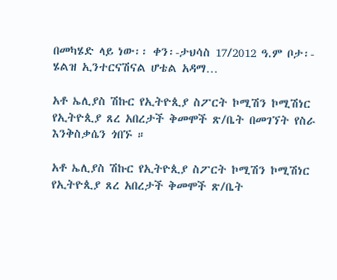በመካሄድ ላይ ነው፡፡ ቀን፡-ታህሳስ 17/2012 ዓ.ም ቦታ፡- ሄልዝ ኢንተርናሽናል ሆቴል አዳማ…

አቶ ኤሊያስ ሽኩር የኢትዮጲያ ስፖርት ኮሚሽን ኮሚሽነር የኢትዮጲያ ጸረ አበረታች ቅመሞች ጽ/ቤት በመገኘት የስራ እንቅስቃሴን ጎበኙ ።

አቶ ኤሊያስ ሽኩር የኢትዮጲያ ስፖርት ኮሚሽን ኮሚሽነር የኢትዮጲያ ጸረ አበረታች ቅመሞች ጽ/ቤት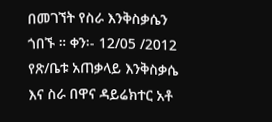በመገኘት የስራ እንቅስቃሴን ጎበኙ ። ቀን፡- 12/05 /2012 የጽ/ቤቱ አጠቃላይ እንቅስቃሴ እና ስራ በዋና ዳይሬክተር አቶ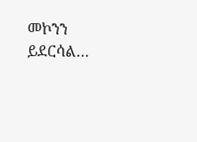መኮንን ይደርሳል…